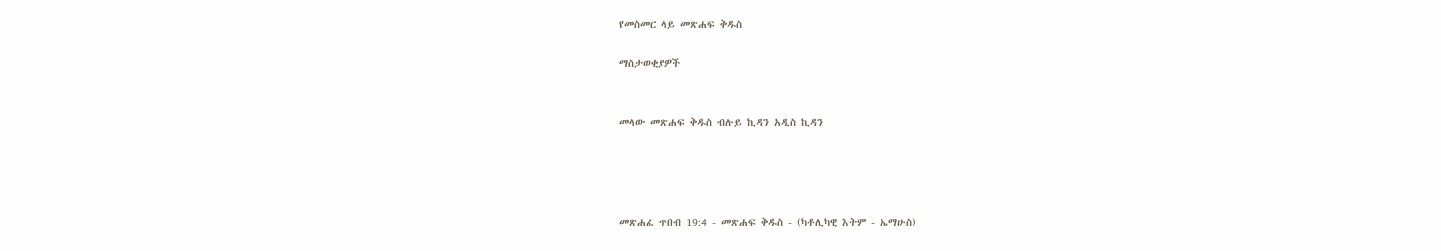የመስመር ላይ መጽሐፍ ቅዱስ

ማስታወቂያዎች


መላው መጽሐፍ ቅዱስ ብሉይ ኪዳን አዲስ ኪዳን




መጽሐፈ ጥበብ 19:4 - መጽሐፍ ቅዱስ - (ካቶሊካዊ እትም - ኤማሁስ)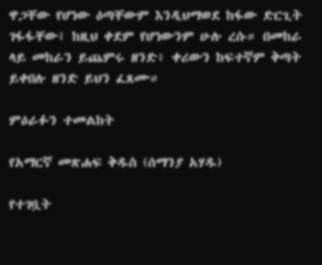ዋጋቸው የሆነው ዕጣቸውም እንዲህማወደ ከፋው ድርጊት ገፋፋቸው፤ ከዚህ ቀደም የሆነውንም ሁሉ ረሱ። በመከራ ላይ መከራን ይጨምሩ ዘንድ፥ ቀሪውን ከፍተኛም ቅጣት ይቀበሉ ዘንድ ይህን ፈጸሙ።

ምዕራፉን ተመልከት

የአማርኛ መጽሐፍ ቅዱስ (ሰማንያ አሃዱ)

የተገቧት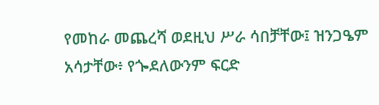የመከራ መጨረሻ ወደዚህ ሥራ ሳበቻቸው፤ ዝንጋዔም አሳታቸው፥ የጐደለውንም ፍርድ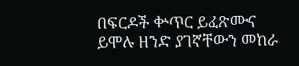በፍርዶች ቍጥር ይፈጽሙና ይሞሉ ዘንድ ያገኛቸውን መከራ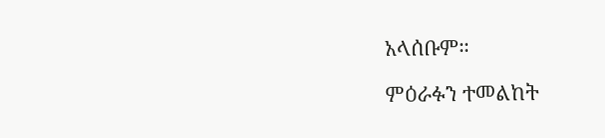አላሰቡም።

ምዕራፉን ተመልከት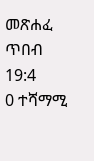መጽሐፈ ጥበብ 19:4
0 ተሻማሚ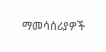ማመሳሰሪያዎች